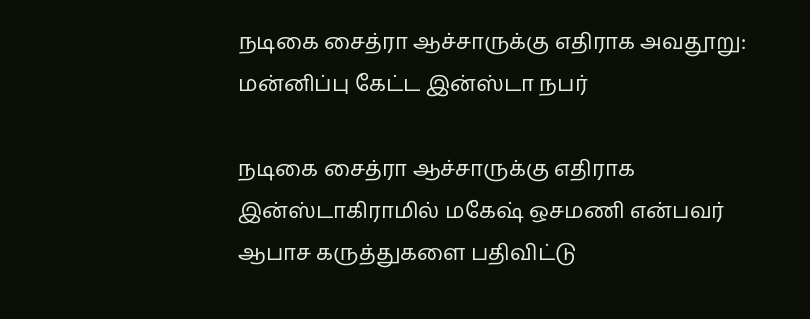நடிகை சைத்ரா ஆச்சாருக்கு எதிராக அவதூறு: மன்னிப்பு கேட்ட இன்ஸ்டா நபர்

நடிகை சைத்ரா ஆச்சாருக்கு எதிராக இன்ஸ்டாகிராமில் மகேஷ் ஒசமணி என்பவர் ஆபாச கருத்துகளை பதிவிட்டு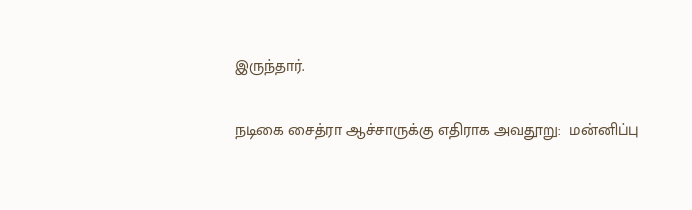இருந்தார்.

நடிகை சைத்ரா ஆச்சாருக்கு எதிராக அவதூறு:  மன்னிப்பு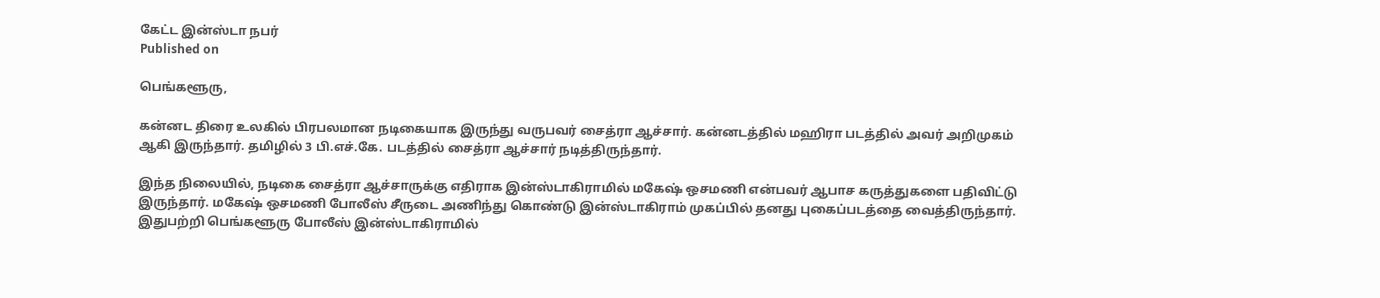கேட்ட இன்ஸ்டா நபர்
Published on

பெங்களூரு,

கன்னட திரை உலகில் பிரபலமான நடிகையாக இருந்து வருபவர் சைத்ரா ஆச்சார். கன்னடத்தில் மஹிரா படத்தில் அவர் அறிமுகம் ஆகி இருந்தார். தமிழில் 3 பி.எச்.கே. படத்தில் சைத்ரா ஆச்சார் நடித்திருந்தார்.

இந்த நிலையில், நடிகை சைத்ரா ஆச்சாருக்கு எதிராக இன்ஸ்டாகிராமில் மகேஷ் ஒசமணி என்பவர் ஆபாச கருத்துகளை பதிவிட்டு இருந்தார். மகேஷ் ஒசமணி போலீஸ் சீருடை அணிந்து கொண்டு இன்ஸ்டாகிராம் முகப்பில் தனது புகைப்படத்தை வைத்திருந்தார். இதுபற்றி பெங்களூரு போலீஸ் இன்ஸ்டாகிராமில்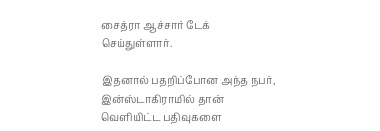சைத்ரா ஆச்சார் டேக் செய்துள்ளார்.

இதனால் பதறிப்போன அந்த நபர், இன்ஸ்டாகிராமில் தான் வெளியிட்ட பதிவுகளை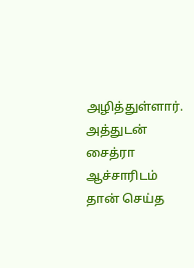அழித்துள்ளார். அத்துடன் சைத்ரா ஆச்சாரிடம் தான் செய்த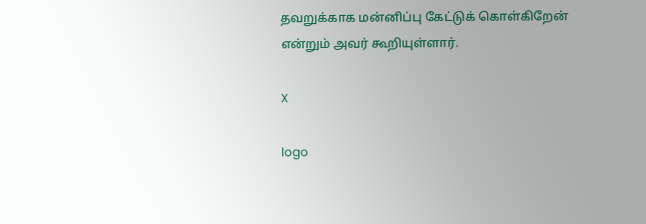தவறுக்காக மன்னிப்பு கேட்டுக் கொள்கிறேன் என்றும் அவர் கூறியுள்ளார்.

X

logo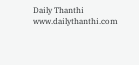Daily Thanthi
www.dailythanthi.com